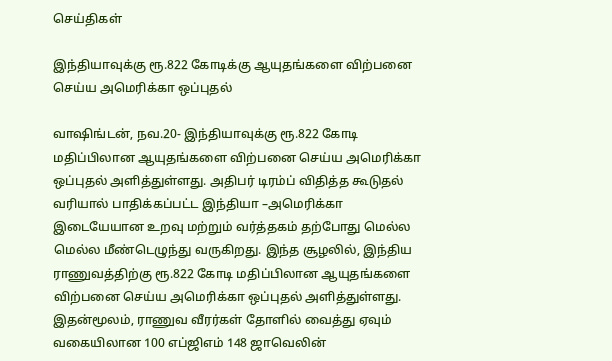செய்திகள்

இந்தியாவுக்கு ரூ.822 கோடிக்கு ஆயுதங்களை விற்பனை செய்ய அமெரிக்கா ஒப்புதல்

வாஷிங்டன், நவ.20- இந்தியாவுக்கு ரூ.822 கோடி மதிப்பிலான ஆயுதங்களை விற்பனை செய்ய அமெரிக்கா ஒப்புதல் அளித்துள்ளது. அதிபர் டிரம்ப் விதித்த கூடுதல் வரியால் பாதிக்கப்பட்ட இந்தியா –அமெரிக்கா இடையேயான உறவு மற்றும் வர்த்தகம் தற்போது மெல்ல மெல்ல மீண்டெழுந்து வருகிறது. இந்த சூழலில், இந்திய ராணுவத்திற்கு ரூ.822 கோடி மதிப்பிலான ஆயுதங்களை விற்பனை செய்ய அமெரிக்கா ஒப்புதல் அளித்துள்ளது. இதன்மூலம், ராணுவ வீரர்கள் தோளில் வைத்து ஏவும் வகையிலான 100 எப்ஜிஎம் 148 ஜாவெலின்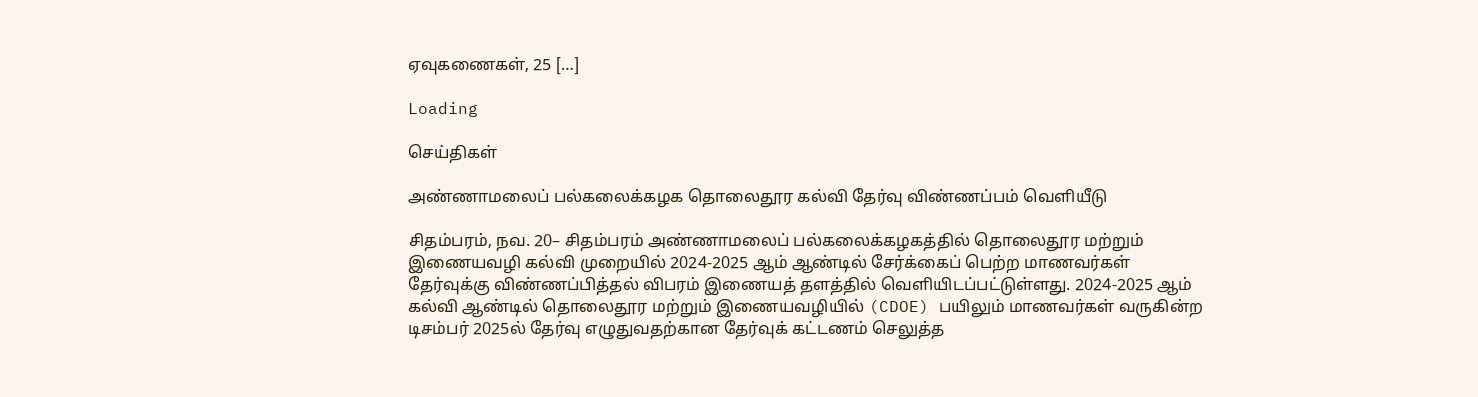ஏவுகணைகள், 25 […]

Loading

செய்திகள்

அண்ணாமலைப் பல்கலைக்கழக தொலைதூர கல்வி தேர்வு விண்ணப்பம் வெளியீடு

சிதம்பரம், நவ. 20– சிதம்பரம் அண்ணாமலைப் பல்கலைக்கழகத்தில் தொலைதூர மற்றும் இணையவழி கல்வி முறையில் 2024-2025 ஆம் ஆண்டில் சேர்க்கைப் பெற்ற மாணவர்கள் தேர்வுக்கு விண்ணப்பித்தல் விபரம் இணையத் தளத்தில் வெளியிடப்பட்டுள்ளது. 2024-2025 ஆம் கல்வி ஆண்டில் தொலைதூர மற்றும் இணையவழியில் (CDOE) பயிலும் மாணவர்கள் வருகின்ற டிசம்பர் 2025ல் தேர்வு எழுதுவதற்கான தேர்வுக் கட்டணம் செலுத்த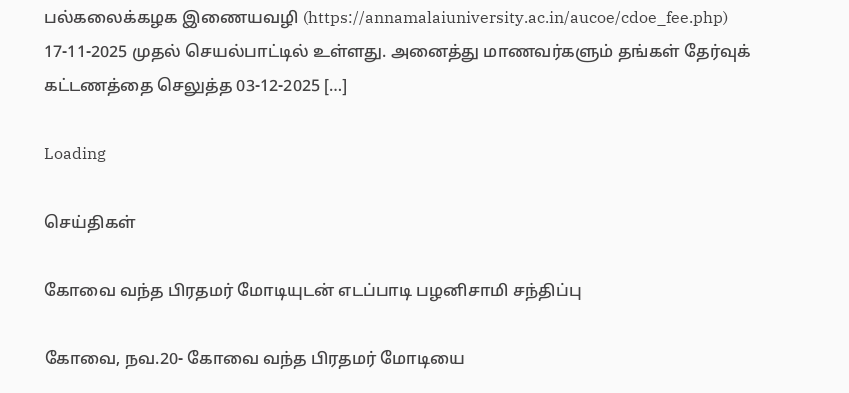பல்கலைக்கழக இணையவழி (https://annamalaiuniversity.ac.in/aucoe/cdoe_fee.php) 17-11-2025 முதல் செயல்பாட்டில் உள்ளது. அனைத்து மாணவர்களும் தங்கள் தேர்வுக் கட்டணத்தை செலுத்த 03-12-2025 […]

Loading

செய்திகள்

கோவை வந்த பிரதமர் மோடியுடன் எடப்பாடி பழனிசாமி சந்திப்பு

கோவை, நவ.20- கோவை வந்த பிரதமர் மோடியை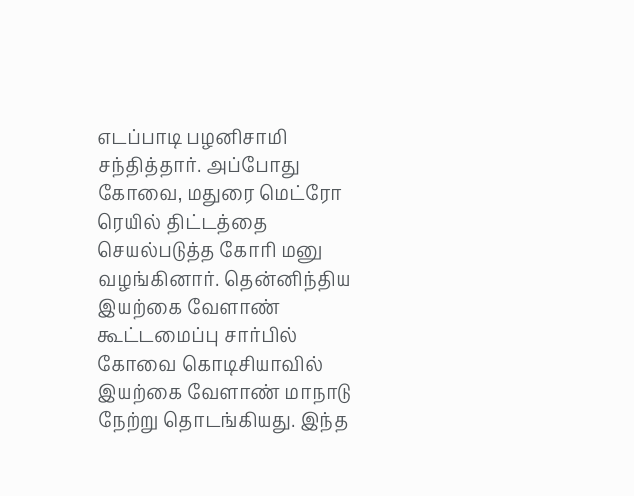எடப்பாடி பழனிசாமி சந்தித்தார். அப்போது கோவை, மதுரை மெட்ரோ ரெயில் திட்டத்தை செயல்படுத்த கோரி மனு வழங்கினார். தென்னிந்திய இயற்கை வேளாண் கூட்டமைப்பு சார்பில் கோவை கொடிசியாவில் இயற்கை வேளாண் மாநாடு நேற்று தொடங்கியது. இந்த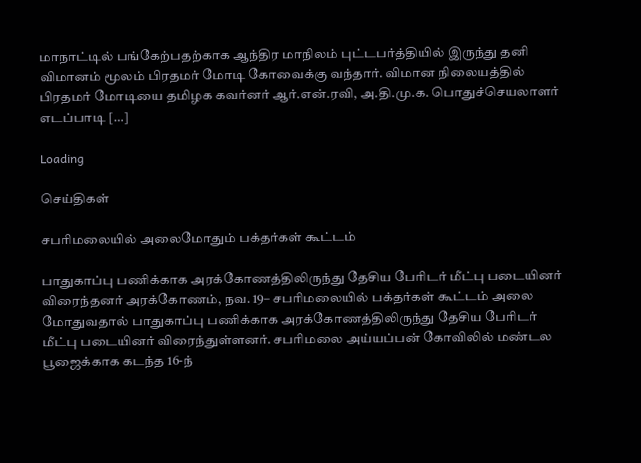மாநாட்டில் பங்கேற்பதற்காக ஆந்திர மாநிலம் புட்டபர்த்தியில் இருந்து தனி விமானம் மூலம் பிரதமர் மோடி கோவைக்கு வந்தார். விமான நிலையத்தில் பிரதமர் மோடியை தமிழக கவர்னர் ஆர்.என்.ரவி, அ.தி.மு.க. பொதுச்செயலாளர் எடப்பாடி […]

Loading

செய்திகள்

சபரிமலையில் அலைமோதும் பக்தர்கள் கூட்டம்

பாதுகாப்பு பணிக்காக அரக்கோணத்திலிருந்து தேசிய பேரிடர் மீட்பு படையினர் விரைந்தனர் அரக்கோணம், நவ. 19– சபரிமலையில் பக்தர்கள் கூட்டம் அலை மோதுவதால் பாதுகாப்பு பணிக்காக அரக்கோணத்திலிருந்து தேசிய பேரிடர் மீட்பு படையினர் விரைந்துள்ளனர். சபரிமலை அய்யப்பன் கோவிலில் மண்டல பூஜைக்காக கடந்த 16-ந்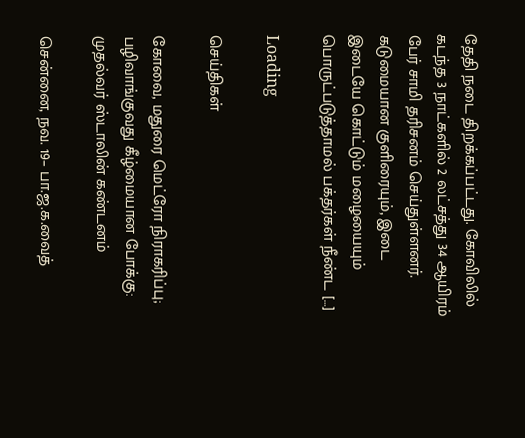தேதி நடை திறக்கப்பட்டது. கோவிலில் கடந்த 3 நாட்களில் 2 லட்சத்து 34 ஆயிரம் பேர் சாமி தரிசனம் செய்துள்ளனர். கடுமையான குளிரையும், இடை இடையே கொட்டும் மழையையும் பொருட்படுத்தாமல் பக்தர்கள் நீண்ட […]

Loading

செய்திகள்

கோவை, மதுரை மெட்ரோ நிராகரிப்பு; பழிவாங்குவது கீழ்மையான போக்கு: முதல்வர் ஸ்டாலின் கண்டனம்

சென்னை, நவ. 19– பா.ஜ.க.வைத்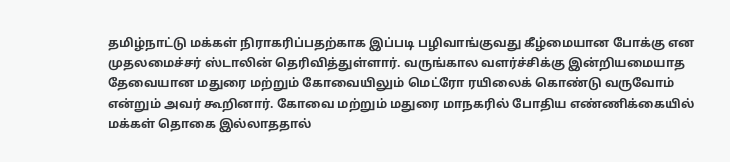தமிழ்நாட்டு மக்கள் நிராகரிப்பதற்காக இப்படி பழிவாங்குவது கீழ்மையான போக்கு என முதலமைச்சர் ஸ்டாலின் தெரிவித்துள்ளார். வருங்கால வளர்ச்சிக்கு இன்றியமையாத தேவையான மதுரை மற்றும் கோவையிலும் மெட்ரோ ரயிலைக் கொண்டு வருவோம் என்றும் அவர் கூறினார். கோவை மற்றும் மதுரை மாநகரில் போதிய எண்ணிக்கையில் மக்கள் தொகை இல்லாததால்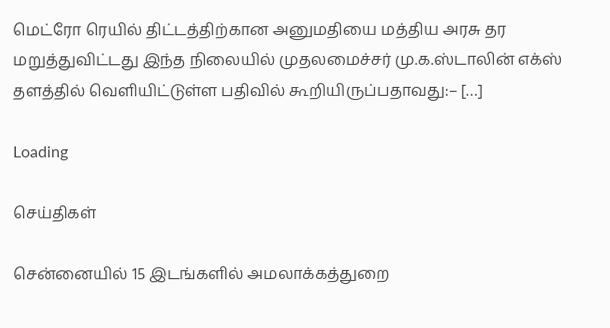மெட்ரோ ரெயில் திட்டத்திற்கான அனுமதியை மத்திய அரசு தர மறுத்துவிட்டது இந்த நிலையில் முதலமைச்சர் மு.க.ஸ்டாலின் எக்ஸ் தளத்தில் வெளியிட்டுள்ள பதிவில் கூறியிருப்பதாவது:– […]

Loading

செய்திகள்

சென்னையில் 15 இடங்களில் அமலாக்கத்துறை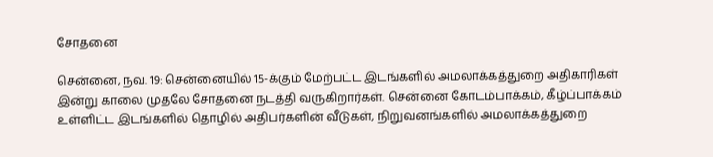சோதனை

சென்னை, நவ. 19: சென்னையில் 15-க்கும் மேற்பட்ட இடங்களில் அமலாக்கத்துறை அதிகாரிகள் இன்று காலை முதலே சோதனை நடத்தி வருகிறார்கள். சென்னை கோடம்பாக்கம், கீழ்ப்பாக்கம் உள்ளிட்ட இடங்களில் தொழில் அதிபர்களின் வீடுகள், நிறுவனங்களில் அமலாக்கத்துறை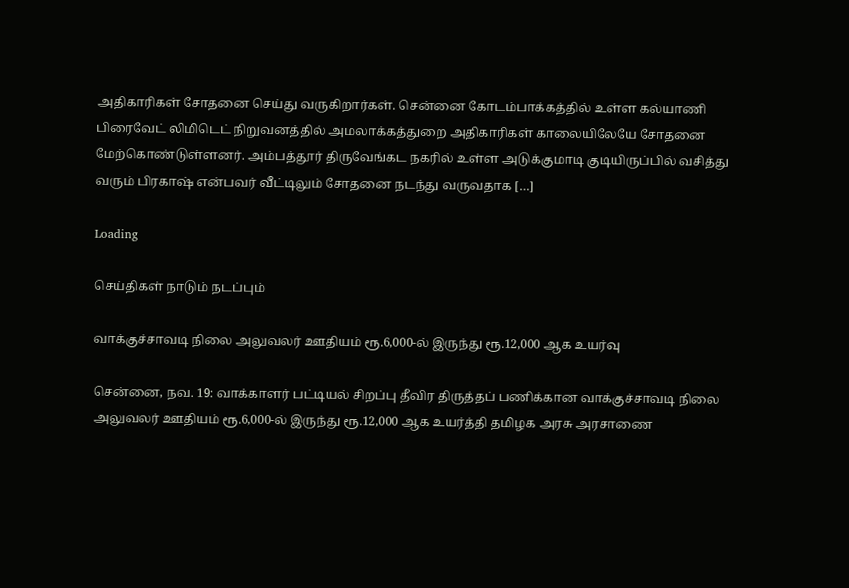அதிகாரிகள் சோதனை செய்து வருகிறார்கள். சென்னை கோடம்பாக்கத்தில் உள்ள கல்யாணி பிரைவேட் லிமிடெட் நிறுவனத்தில் அமலாக்கத்துறை அதிகாரிகள் காலையிலேயே சோதனை மேற்கொண்டுள்ளனர். அம்பத்தூர் திருவேங்கட நகரில் உள்ள அடுக்குமாடி குடியிருப்பில் வசித்து வரும் பிரகாஷ் என்பவர் வீட்டிலும் சோதனை நடந்து வருவதாக […]

Loading

செய்திகள் நாடும் நடப்பும்

வாக்குச்சாவடி நிலை அலுவலர் ஊதியம் ரூ.6,000-ல் இருந்து ரூ.12,000 ஆக உயர்வு

சென்னை, நவ. 19: வாக்காளர் பட்டியல் சிறப்பு தீவிர திருத்தப் பணிக்கான வாக்குச்சாவடி நிலை அலுவலர் ஊதியம் ரூ.6,000-ல் இருந்து ரூ.12,000 ஆக உயர்த்தி தமிழக அரசு அரசாணை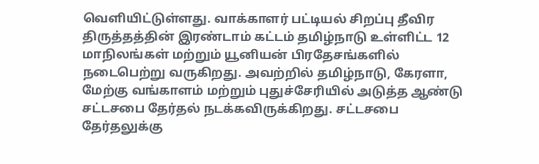வெளியிட்டுள்ளது. வாக்காளர் பட்டியல் சிறப்பு தீவிர திருத்தத்தின் இரண்டாம் கட்டம் தமிழ்நாடு உள்ளிட்ட 12 மாநிலங்கள் மற்றும் யூனியன் பிரதேசங்களில் நடைபெற்று வருகிறது. அவற்றில் தமிழ்நாடு, கேரளா, மேற்கு வங்காளம் மற்றும் புதுச்சேரியில் அடுத்த ஆண்டு சட்டசபை தேர்தல் நடக்கவிருக்கிறது. சட்டசபை தேர்தலுக்கு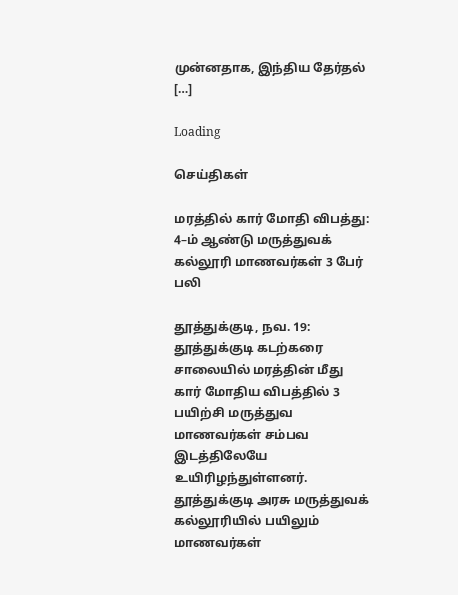முன்னதாக, இந்திய தேர்தல் […]

Loading

செய்திகள்

மரத்தில் கார் மோதி விபத்து: 4–ம் ஆண்டு மருத்துவக் கல்லூரி மாணவர்கள் 3 பேர் பலி

தூத்துக்குடி, நவ. 19: தூத்துக்குடி கடற்கரை சாலையில் மரத்தின் மீது கார் மோதிய விபத்தில் 3 பயிற்சி மருத்துவ மாணவர்கள் சம்பவ இடத்திலேயே உயிரிழந்துள்ளனர். தூத்துக்குடி அரசு மருத்துவக் கல்லூரியில் பயிலும் மாணவர்கள்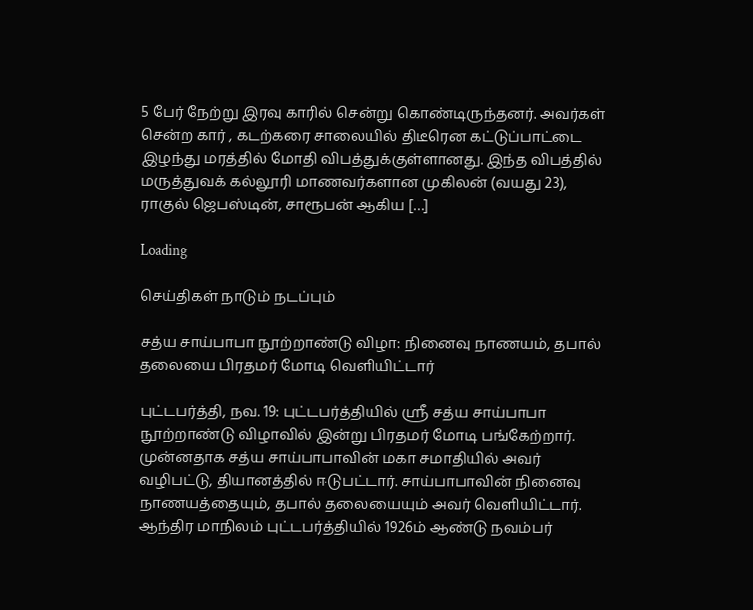5 பேர் நேற்று இரவு காரில் சென்று கொண்டிருந்தனர். அவர்கள் சென்ற கார் , கடற்கரை சாலையில் திடீரென கட்டுப்பாட்டை இழந்து மரத்தில் மோதி விபத்துக்குள்ளானது. இந்த விபத்தில் மருத்துவக் கல்லூரி மாணவர்களான முகிலன் (வயது 23), ராகுல் ஜெபஸ்டின், சாரூபன் ஆகிய […]

Loading

செய்திகள் நாடும் நடப்பும்

சத்ய சாய்பாபா நூற்றாண்டு விழா: நினைவு நாணயம், தபால் தலையை பிரதமர் மோடி வெளியிட்டார்

புட்டபர்த்தி, நவ. 19: புட்டபர்த்தியில் ஸ்ரீ சத்ய சாய்பாபா நூற்றாண்டு விழாவில் இன்று பிரதமர் மோடி பங்கேற்றார். முன்னதாக சத்ய சாய்பாபாவின் மகா சமாதியில் அவர் வழிபட்டு, தியானத்தில் ஈடுபட்டார். சாய்பாபாவின் நினைவு நாணயத்தையும், தபால் தலையையும் அவர் வெளியிட்டார். ஆந்திர மாநிலம் புட்டபர்த்தியில் 1926ம் ஆண்டு நவம்பர்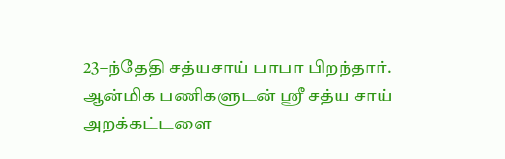23–ந்தேதி சத்யசாய் பாபா பிறந்தார். ஆன்மிக பணிகளுடன் ஸ்ரீ சத்ய சாய் அறக்கட்டளை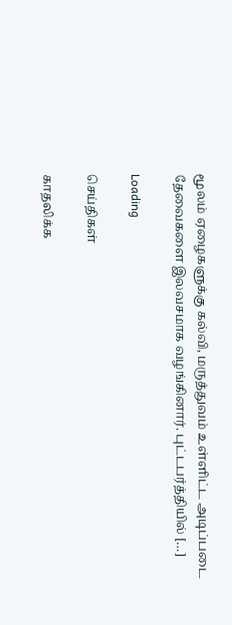மூலம் ஏழைகளுக்கு கல்வி, மருத்துவம் உள்ளிட்ட அடிப்படை தேவைகளை இலவசமாக வழங்கினார். புட்டபர்த்தியில் […]

Loading

செய்திகள்

காதலிக்க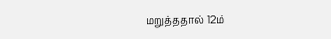மறுத்ததால் 12ம்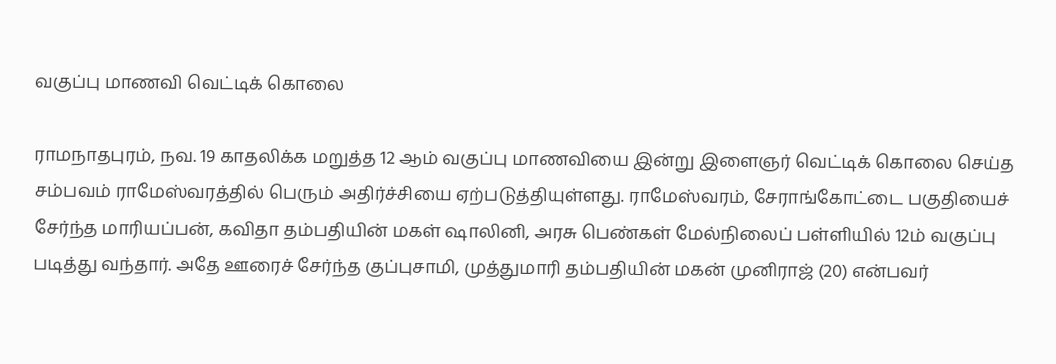வகுப்பு மாணவி வெட்டிக் கொலை

ராமநாதபுரம், நவ. 19 காதலிக்க மறுத்த 12 ஆம் வகுப்பு மாணவியை இன்று இளைஞர் வெட்டிக் கொலை செய்த சம்பவம் ராமேஸ்வரத்தில் பெரும் அதிர்ச்சியை ஏற்படுத்தியுள்ளது. ராமேஸ்வரம், சேராங்கோட்டை பகுதியைச் சேர்ந்த மாரியப்பன், கவிதா தம்பதியின் மகள் ஷாலினி, அரசு பெண்கள் மேல்நிலைப் பள்ளியில் 12ம் வகுப்பு படித்து வந்தார். அதே ஊரைச் சேர்ந்த குப்புசாமி, முத்துமாரி தம்பதியின் மகன் முனிராஜ் (20) என்பவர்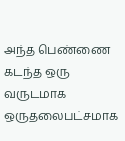அந்த பெண்ணை கடந்த ஒரு வருடமாக ஒருதலைபட்சமாக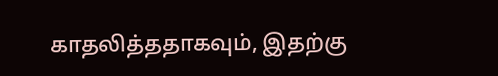காதலித்ததாகவும், இதற்கு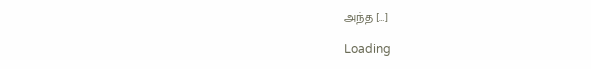அந்த […]

Loading